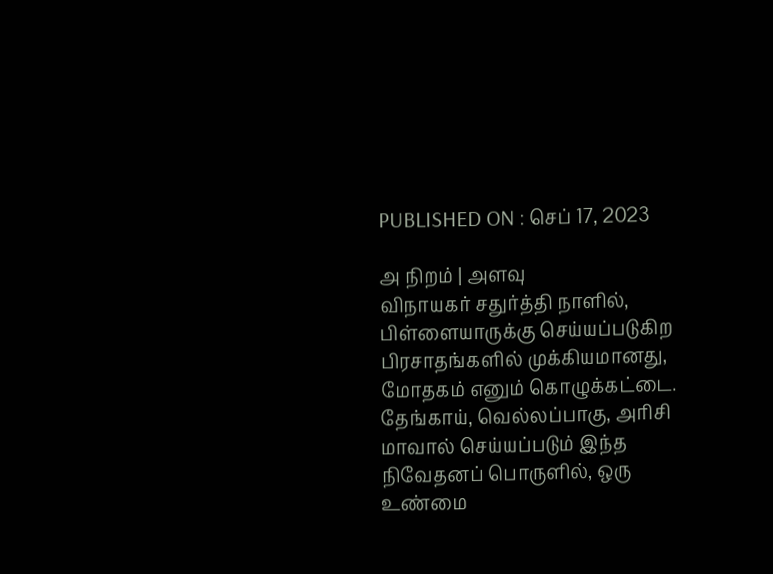PUBLISHED ON : செப் 17, 2023

அ நிறம் | அளவு
விநாயகர் சதுர்த்தி நாளில், பிள்ளையாருக்கு செய்யப்படுகிற பிரசாதங்களில் முக்கியமானது, மோதகம் எனும் கொழுக்கட்டை. தேங்காய், வெல்லப்பாகு, அரிசி மாவால் செய்யப்படும் இந்த நிவேதனப் பொருளில், ஒரு உண்மை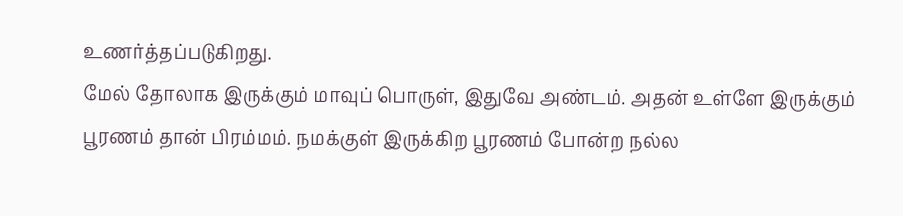உணர்த்தப்படுகிறது.
மேல் தோலாக இருக்கும் மாவுப் பொருள், இதுவே அண்டம். அதன் உள்ளே இருக்கும் பூரணம் தான் பிரம்மம். நமக்குள் இருக்கிற பூரணம் போன்ற நல்ல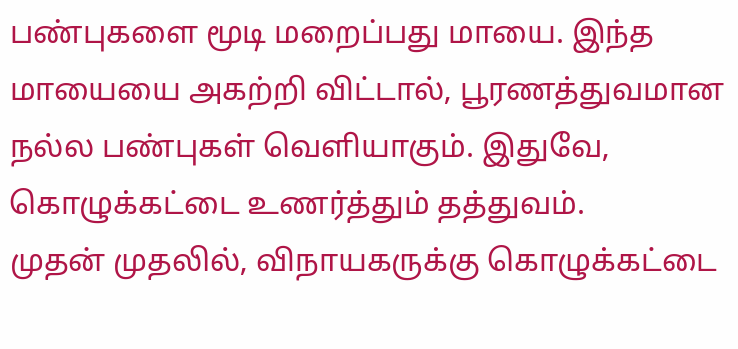பண்புகளை மூடி மறைப்பது மாயை. இந்த மாயையை அகற்றி விட்டால், பூரணத்துவமான நல்ல பண்புகள் வெளியாகும். இதுவே, கொழுக்கட்டை உணர்த்தும் தத்துவம்.
முதன் முதலில், விநாயகருக்கு கொழுக்கட்டை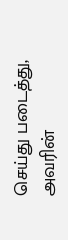செய்து படைத்து, அவரின்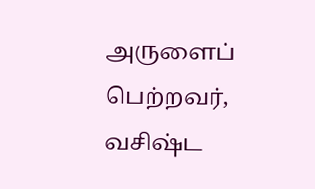அருளைப் பெற்றவர், வசிஷ்ட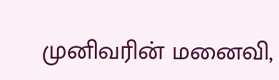முனிவரின் மனைவி,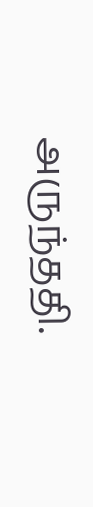அருந்ததி.